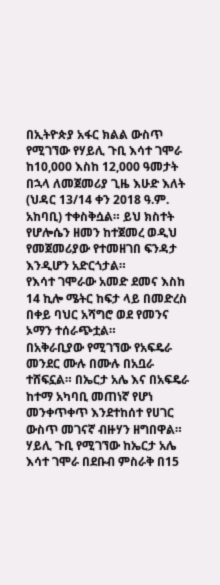በኢትዮጵያ አፋር ክልል ውስጥ የሚገኘው የሃይሊ ጉቢ እሳተ ገሞራ ከ10,000 እስከ 12,000 ዓመታት በኋላ ለመጀመሪያ ጊዜ እሁድ እለት (ህዳር 13/14 ቀን 2018 ዓ.ም. አከባቢ) ተቀስቅሷል። ይህ ክስተት የሆሎሴን ዘመን ከተጀመረ ወዲህ የመጀመሪያው የተመዘገበ ፍንዳታ እንዲሆን አድርጎታል።
የእሳተ ገሞራው አመድ ደመና እስከ 14 ኪሎ ሜትር ከፍታ ላይ በመድረስ በቀይ ባህር አሻግሮ ወደ የመንና ኦማን ተሰራጭቷል።
በአቅራቢያው የሚገኘው የአፍዴራ መንደር ሙሉ በሙሉ በአቧራ ተሸፍኗል። በኤርታ አሌ እና በአፍዴራ ከተማ አካባቢ መጠነኛ የሆነ መንቀጥቀጥ እንደተከሰተ የሀገር ውስጥ መገናኛ ብዙሃን ዘግበዋል።
ሃይሊ ጉቢ የሚገኘው ከኤርታ አሌ እሳተ ገሞራ በደቡብ ምስራቅ በ15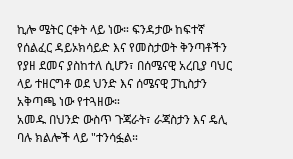ኪሎ ሜትር ርቀት ላይ ነው። ፍንዳታው ከፍተኛ የሰልፈር ዳይኦክሳይድ እና የመስታወት ቅንጣቶችን የያዘ ደመና ያስከተለ ሲሆን፣ በሰሜናዊ አረቢያ ባህር ላይ ተዘርግቶ ወደ ህንድ እና ሰሜናዊ ፓኪስታን አቅጣጫ ነው የተጓዘው።
አመዱ በህንድ ውስጥ ጉጃራት፣ ራጃስታን እና ዴሊ ባሉ ክልሎች ላይ "ተንሳፏል።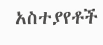አስተያየቶች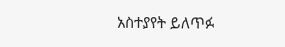አስተያየት ይለጥፉ